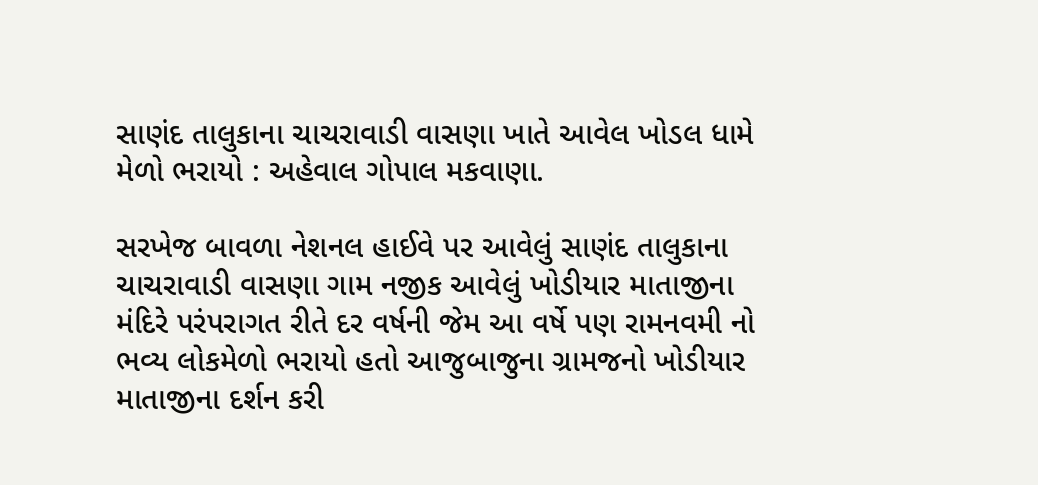સાણંદ તાલુકાના ચાચરાવાડી વાસણા ખાતે આવેલ ખોડલ ધામે મેળો ભરાયો : અહેવાલ ગોપાલ મકવાણા.

સરખેજ બાવળા નેશનલ હાઈવે પર આવેલું સાણંદ તાલુકાના ચાચરાવાડી વાસણા ગામ નજીક આવેલું ખોડીયાર માતાજીના મંદિરે પરંપરાગત રીતે દર વર્ષની જેમ આ વર્ષે પણ રામનવમી નો ભવ્ય લોકમેળો ભરાયો હતો આજુબાજુના ગ્રામજનો ખોડીયાર માતાજીના દર્શન કરી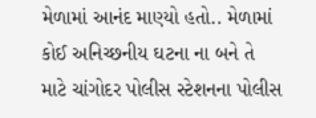મેળામાં આનંદ માણ્યો હતો.. મેળામાં કોઈ અનિચ્છનીય ઘટના ના બને તે માટે ચાંગોદર પોલીસ સ્ટેશનના પોલીસ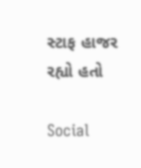સ્ટાફ હાજર રહ્યો હતો

Social